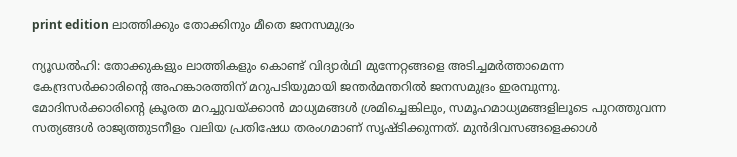print edition ലാത്തിക്കും തോക്കിനും മീതെ ജനസമുദ്രം

ന്യൂഡൽഹി: തോക്കുകളും ലാത്തികളും കൊണ്ട് വിദ്യാർഥി മുന്നേറ്റങ്ങളെ അടിച്ചമർത്താമെന്ന കേന്ദ്രസർക്കാരിന്റെ അഹങ്കാരത്തിന് മറുപടിയുമായി ജന്തർമന്തറിൽ ജനസമുദ്രം ഇരമ്പുന്നു. മോദിസർക്കാരിന്റെ ക്രൂരത മറച്ചുവയ്ക്കാൻ മാധ്യമങ്ങൾ ശ്രമിച്ചെങ്കിലും, സമൂഹമാധ്യമങ്ങളിലൂടെ പുറത്തുവന്ന സത്യങ്ങൾ രാജ്യത്തുടനീളം വലിയ പ്രതിഷേധ തരംഗമാണ് സൃഷ്ടിക്കുന്നത്. മുൻദിവസങ്ങളെക്കാൾ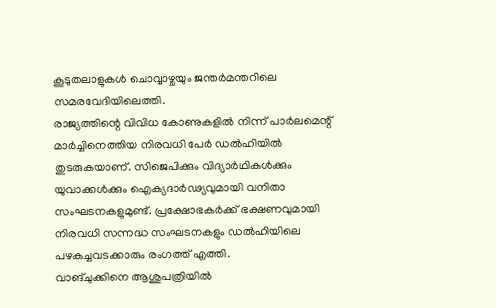കൂടുതലാളുകൾ ചൊവ്വാഴ്ചയും ജന്തർമന്തറിലെ സമരവേദിയിലെത്തി.
രാജ്യത്തിന്റെ വിവിധ കോണുകളിൽ നിന്ന് പാർലമെന്റ് മാർച്ചിനെത്തിയ നിരവധി പേർ ഡൽഹിയിൽ തുടരുകയാണ്. സിജെപിക്കും വിദ്യാർഥികൾക്കും യുവാക്കൾക്കും ഐക്യദാർഢ്യവുമായി വനിതാ സംഘടനകളുമുണ്ട്. പ്രക്ഷോഭകർക്ക് ഭക്ഷണവുമായി നിരവധി സന്നദ്ധ സംഘടനകളും ഡൽഹിയിലെ പഴകച്ചവടക്കാരും രംഗത്ത് എത്തി.
വാങ്ചുക്കിനെ ആശുപത്രിയിൽ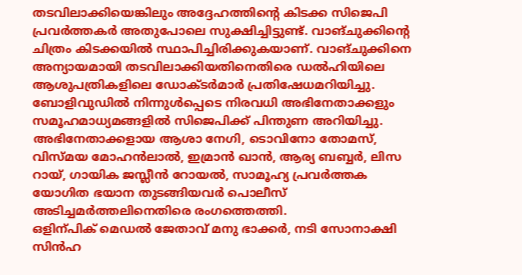തടവിലാക്കിയെങ്കിലും അദ്ദേഹത്തിന്റെ കിടക്ക സിജെപി പ്രവർത്തകർ അതുപോലെ സുക്ഷിച്ചിട്ടുണ്ട്. വാങ്ചുക്കിന്റെ ചിത്രം കിടക്കയിൽ സ്ഥാപിച്ചിരിക്കുകയാണ്. വാങ്ചുക്കിനെ അന്യായമായി തടവിലാക്കിയതിനെതിരെ ഡൽഹിയിലെ ആശുപത്രികളിലെ ഡോക്ടർമാർ പ്രതിഷേധമറിയിച്ചു.
ബോളിവുഡിൽ നിന്നുൾപ്പെടെ നിരവധി അഭിനേതാക്കളും സമൂഹമാധ്യമങ്ങളിൽ സിജെപിക്ക് പിന്തുണ അറിയിച്ചു. അഭിനേതാക്കളായ ആശാ നേഗി, ടൊവിനോ തോമസ്, വിസ്മയ മോഹൻലാൽ, ഇമ്രാൻ ഖാൻ, ആര്യ ബബ്ബർ, ലിസ റായ്, ഗായിക ജസ്ലീൻ റോയൽ, സാമൂഹ്യ പ്രവർത്തക യോഗിത ഭയാന തുടങ്ങിയവർ പൊലീസ് അടിച്ചമർത്തലിനെതിരെ രംഗത്തെത്തി.
ഒളിന്പിക് മെഡൽ ജേതാവ് മനു ഭാക്കർ, നടി സോനാക്ഷി സിൻഹ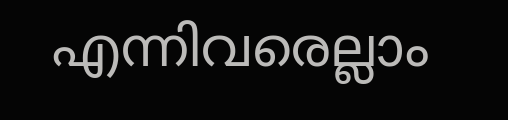എന്നിവരെല്ലാം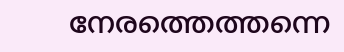നേരത്തെത്തന്നെ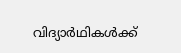വിദ്യാർഥികൾക്ക്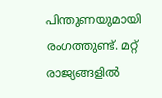പിന്തുണയുമായി രംഗത്തുണ്ട്. മറ്റ് രാജ്യങ്ങളിൽ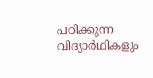പഠിക്കുന്ന വിദ്യാർഥികളും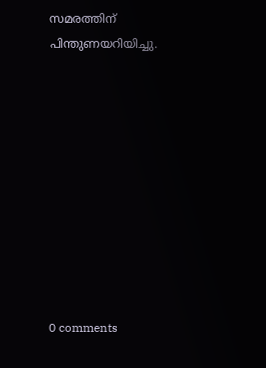സമരത്തിന് പിന്തുണയറിയിച്ചു.










0 comments